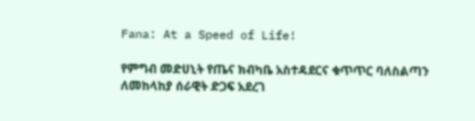Fana: At a Speed of Life!

የምግብ መድሀኒት የጤና ክብካቤ አስተዳደርና ቁጥጥር ባለስልጣን ለመከላከያ ሰራዊት ድጋፍ አደረገ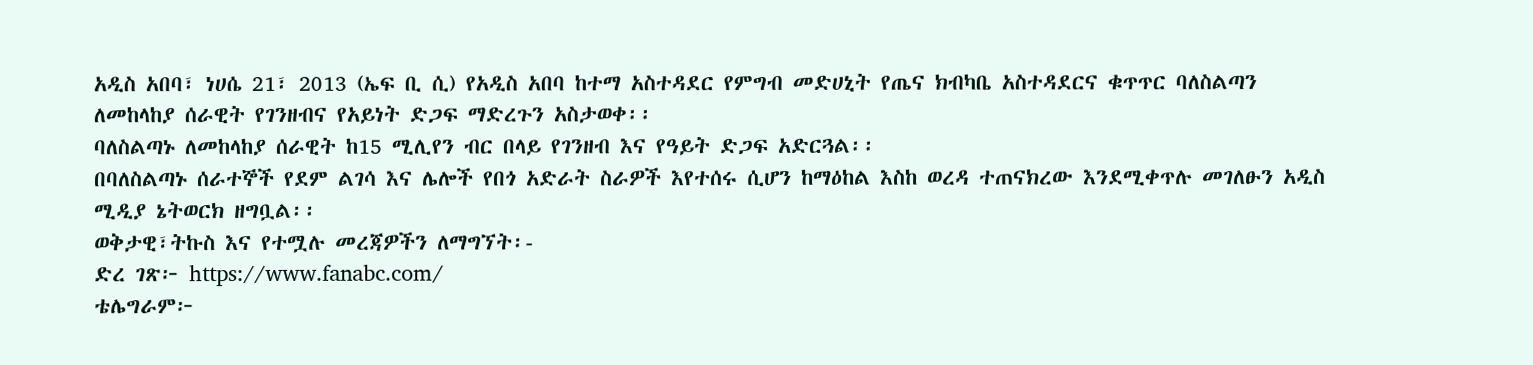አዲስ አበባ፣ ነሀሴ 21፣ 2013 (ኤፍ ቢ ሲ) የአዲስ አበባ ከተማ አስተዳደር የምግብ መድሀኒት የጤና ክብካቤ አስተዳደርና ቁጥጥር ባለስልጣን ለመከላከያ ሰራዊት የገንዘብና የአይነት ድጋፍ ማድረጉን አስታወቀ፡፡
ባለስልጣኑ ለመከላከያ ሰራዊት ከ15 ሚሊየን ብር በላይ የገንዘብ እና የዓይት ድጋፍ አድርጓል፡፡
በባለስልጣኑ ሰራተኞች የደም ልገሳ እና ሌሎች የበጎ አድራት ስራዎች እየተሰሩ ሲሆን ከማዕከል እስከ ወረዳ ተጠናክረው እንደሚቀጥሉ መገለፁን አዲስ ሚዲያ ኔትወርክ ዘግቧል፡፡
ወቅታዊ፣ትኩስ እና የተሟሉ መረጃዎችን ለማግኘት፡-
ድረ ገጽ፦ https://www.fanabc.com/
ቴሌግራም፦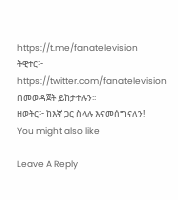https://t.me/fanatelevision
ትዊተር፦ https://twitter.com/fanatelevision በመወዳጀት ይከታተሉን፡፡
ዘወትር፦ ከእኛ ጋር ስላሉ እናመሰግናለን!
You might also like

Leave A Reply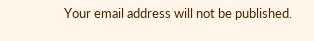Your email address will not be published.